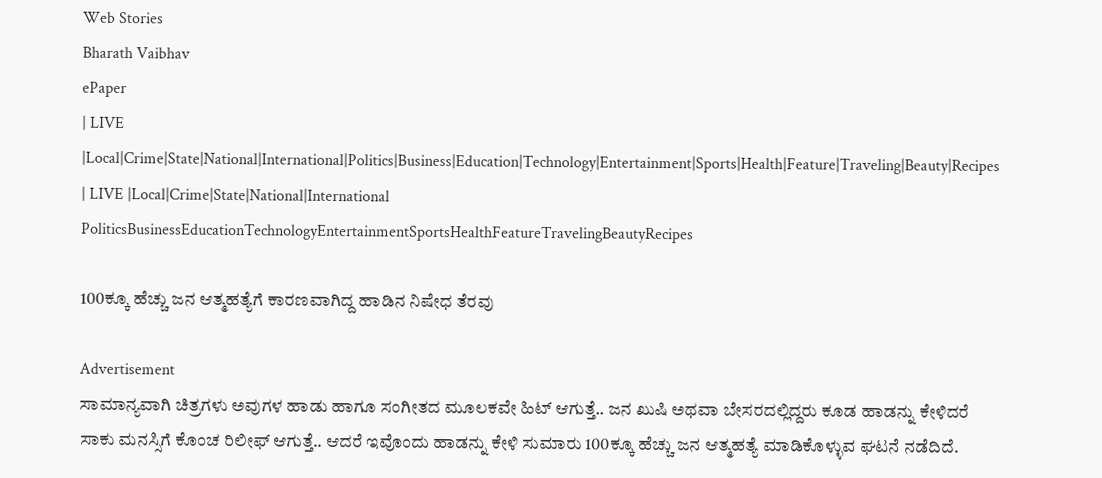Web Stories
Bharath Vaibhav
ePaper
| LIVE |Local|Crime|State|National|International|Politics|Business|Education|Technology|Entertainment|Sports|Health|Feature|Traveling|Beauty|Recipes
| LIVE |Local|Crime|State|National|International
PoliticsBusinessEducationTechnologyEntertainmentSportsHealthFeatureTravelingBeautyRecipes

100ಕ್ಕೂ ಹೆಚ್ಚು ಜನ ಆತ್ಮಹತ್ಯೆಗೆ ಕಾರಣವಾಗಿದ್ದ ಹಾಡಿನ ನಿಷೇಧ ತೆರವು

Advertisement
ಸಾಮಾನ್ಯವಾಗಿ ಚಿತ್ರಗಳು ಅವುಗಳ ಹಾಡು ಹಾಗೂ ಸಂಗೀತದ ಮೂಲಕವೇ ಹಿಟ್ ಆಗುತ್ತೆ.. ಜನ ಖುಷಿ ಅಥವಾ ಬೇಸರದಲ್ಲಿದ್ದರು ಕೂಡ ಹಾಡನ್ನು ಕೇಳಿದರೆ ಸಾಕು ಮನಸ್ಸಿಗೆ ಕೊಂಚ ರಿಲೀಫ್ ಆಗುತ್ತೆ.. ಆದರೆ ಇವೊಂದು ಹಾಡನ್ನು ಕೇಳಿ ಸುಮಾರು 100ಕ್ಕೂ ಹೆಚ್ಚು ಜನ ಆತ್ಮಹತ್ಯೆ ಮಾಡಿಕೊಳ್ಳುವ ಘಟನೆ ನಡೆದಿದೆ.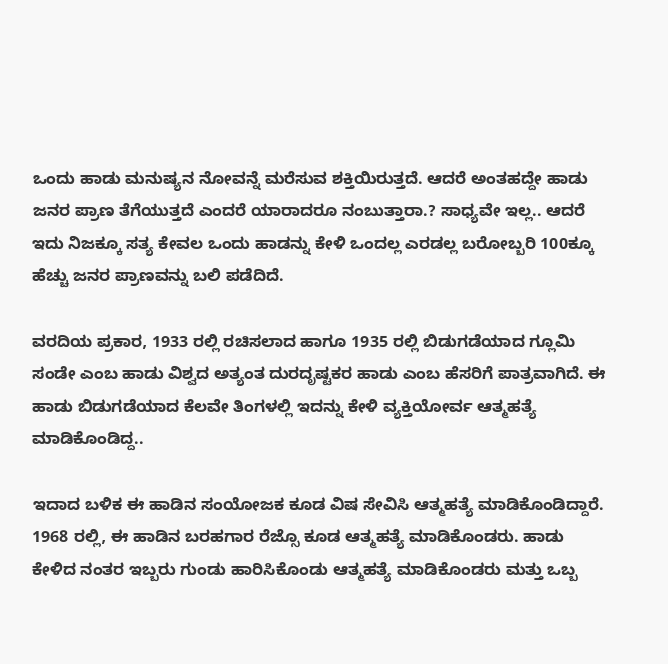ಒಂದು ಹಾಡು ಮನುಷ್ಯನ ನೋವನ್ನೆ ಮರೆಸುವ ಶಕ್ತಿಯಿರುತ್ತದೆ. ಆದರೆ ಅಂತಹದ್ದೇ ಹಾಡು ಜನರ ಪ್ರಾಣ ತೆಗೆಯುತ್ತದೆ ಎಂದರೆ ಯಾರಾದರೂ ನಂಬುತ್ತಾರಾ.? ಸಾಧ್ಯವೇ ಇಲ್ಲ.. ಆದರೆ ಇದು ನಿಜಕ್ಕೂ ಸತ್ಯ ಕೇವಲ ಒಂದು ಹಾಡನ್ನು ಕೇಳಿ ಒಂದಲ್ಲ ಎರಡಲ್ಲ ಬರೋಬ್ಬರಿ 100ಕ್ಕೂ ಹೆಚ್ಚು ಜನರ ಪ್ರಾಣವನ್ನು ಬಲಿ ಪಡೆದಿದೆ.

ವರದಿಯ ಪ್ರಕಾರ, 1933 ರಲ್ಲಿ ರಚಿಸಲಾದ ಹಾಗೂ 1935 ರಲ್ಲಿ ಬಿಡುಗಡೆಯಾದ ಗ್ಲೂಮಿ ಸಂಡೇ ಎಂಬ ಹಾಡು ವಿಶ್ವದ ಅತ್ಯಂತ ದುರದೃಷ್ಟಕರ ಹಾಡು ಎಂಬ ಹೆಸರಿಗೆ ಪಾತ್ರವಾಗಿದೆ. ಈ ಹಾಡು ಬಿಡುಗಡೆಯಾದ ಕೆಲವೇ ತಿಂಗಳಲ್ಲಿ ಇದನ್ನು ಕೇಳಿ ವ್ಯಕ್ತಿಯೋರ್ವ ಆತ್ಮಹತ್ಯೆ ಮಾಡಿಕೊಂಡಿದ್ದ..

ಇದಾದ ಬಳಿಕ ಈ ಹಾಡಿನ ಸಂಯೋಜಕ ಕೂಡ ವಿಷ ಸೇವಿಸಿ ಆತ್ಮಹತ್ಯೆ ಮಾಡಿಕೊಂಡಿದ್ದಾರೆ. 1968 ರಲ್ಲಿ, ಈ ಹಾಡಿನ ಬರಹಗಾರ ರೆಜ್ಸೊ ಕೂಡ ಆತ್ಮಹತ್ಯೆ ಮಾಡಿಕೊಂಡರು. ಹಾಡು ಕೇಳಿದ ನಂತರ ಇಬ್ಬರು ಗುಂಡು ಹಾರಿಸಿಕೊಂಡು ಆತ್ಮಹತ್ಯೆ ಮಾಡಿಕೊಂಡರು ಮತ್ತು ಒಬ್ಬ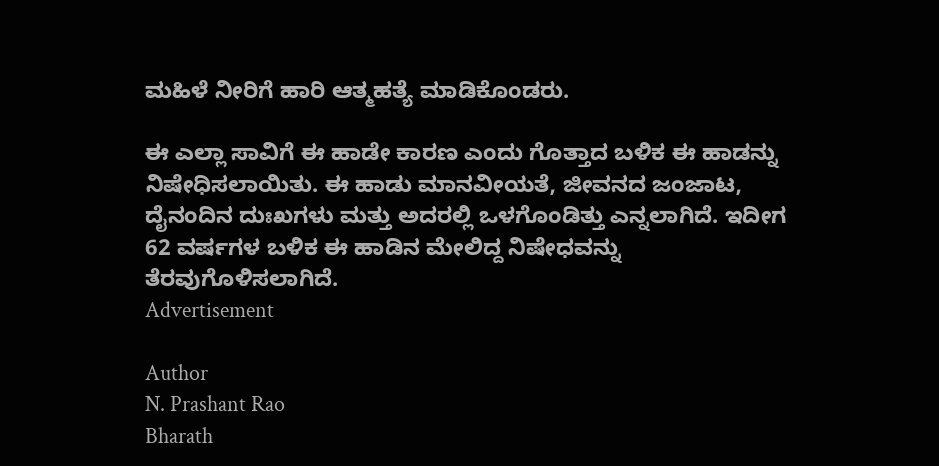ಮಹಿಳೆ ನೀರಿಗೆ ಹಾರಿ ಆತ್ಮಹತ್ಯೆ ಮಾಡಿಕೊಂಡರು.

ಈ ಎಲ್ಲಾ ಸಾವಿಗೆ ಈ ಹಾಡೇ ಕಾರಣ ಎಂದು ಗೊತ್ತಾದ ಬಳಿಕ ಈ ಹಾಡನ್ನು ನಿಷೇಧಿಸಲಾಯಿತು. ಈ ಹಾಡು ಮಾನವೀಯತೆ, ಜೀವನದ ಜಂಜಾಟ, ದೈನಂದಿನ ದುಃಖಗಳು ಮತ್ತು ಅದರಲ್ಲಿ ಒಳಗೊಂಡಿತ್ತು ಎನ್ನಲಾಗಿದೆ. ಇದೀಗ 62 ವರ್ಷಗಳ ಬಳಿಕ ಈ ಹಾಡಿನ ಮೇಲಿದ್ದ ನಿಷೇಧವನ್ನು ತೆರವುಗೊಳಿಸಲಾಗಿದೆ.
Advertisement

Author
N. Prashant Rao
Bharath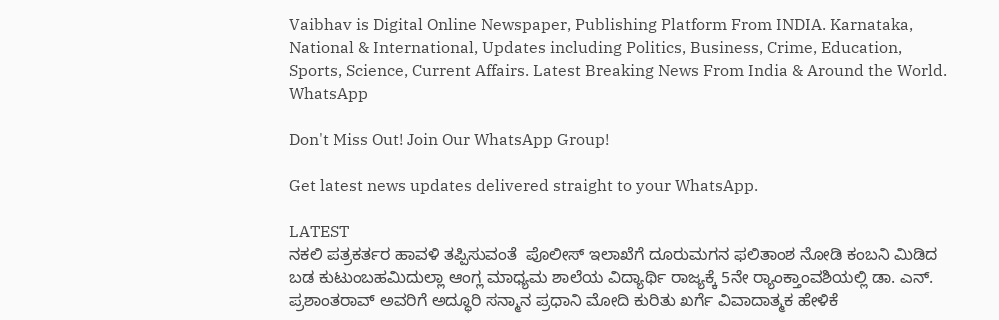Vaibhav is Digital Online Newspaper, Publishing Platform From INDIA. Karnataka, National & International, Updates including Politics, Business, Crime, Education, Sports, Science, Current Affairs. Latest Breaking News From India & Around the World.
WhatsApp

Don't Miss Out! Join Our WhatsApp Group!

Get latest news updates delivered straight to your WhatsApp.

LATEST
ನಕಲಿ ಪತ್ರಕರ್ತರ ಹಾವಳಿ ತಪ್ಪಿಸುವಂತೆ  ಪೊಲೀಸ್ ಇಲಾಖೆಗೆ ದೂರುಮಗನ ಫಲಿತಾಂಶ ನೋಡಿ ಕಂಬನಿ ಮಿಡಿದ ಬಡ ಕುಟುಂಬಹಮಿದುಲ್ಲಾ ಆಂಗ್ಲ ಮಾಧ್ಯಮ ಶಾಲೆಯ ವಿದ್ಯಾರ್ಥಿ ರಾಜ್ಯಕ್ಕೆ 5ನೇ ರ್‍ಯಾಂಕ್ತಾಂವಶಿಯಲ್ಲಿ ಡಾ. ಎನ್. ಪ್ರಶಾಂತರಾವ್ ಅವರಿಗೆ ಅದ್ಧೂರಿ ಸನ್ಮಾನ ಪ್ರಧಾನಿ ಮೋದಿ ಕುರಿತು ಖರ್ಗೆ ವಿವಾದಾತ್ಮಕ ಹೇಳಿಕೆ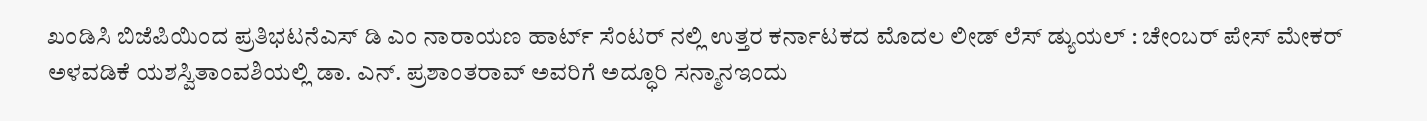ಖಂಡಿಸಿ ಬಿಜೆಪಿಯಿಂದ ಪ್ರತಿಭಟನೆಎಸ್ ಡಿ ಎಂ ನಾರಾಯಣ ಹಾರ್ಟ್ ಸೆಂಟರ್ ನಲ್ಲಿ ಉತ್ತರ ಕರ್ನಾಟಕದ ಮೊದಲ ಲೀಡ್ ಲೆಸ್ ಡ್ಯುಯಲ್ : ಚೇಂಬರ್ ಪೇಸ್ ಮೇಕರ್ ಅಳವಡಿಕೆ ಯಶಸ್ವಿತಾಂವಶಿಯಲ್ಲಿ ಡಾ. ಎನ್. ಪ್ರಶಾಂತರಾವ್ ಅವರಿಗೆ ಅದ್ಧೂರಿ ಸನ್ಮಾನಇಂದು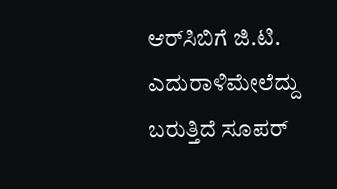ಆರ್‌ಸಿಬಿಗೆ ಜಿ.ಟಿ. ಎದುರಾಳಿಮೇಲೆದ್ದು ಬರುತ್ತಿದೆ ಸೂಪರ್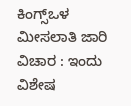ಕಿಂಗ್ಸ್ಒಳ ಮೀಸಲಾತಿ ಜಾರಿ ವಿಚಾರ : ಇಂದು ವಿಶೇಷ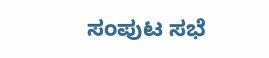ಸಂಪುಟ ಸಭೆ